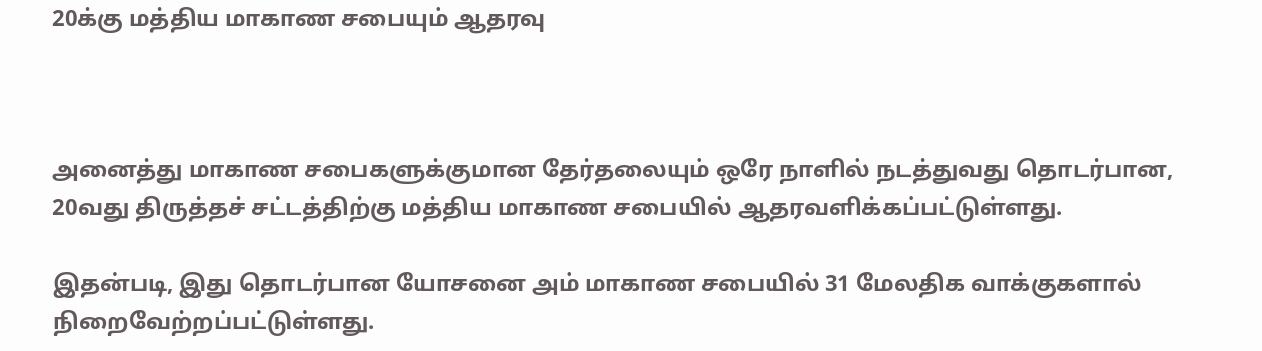20க்கு மத்திய மாகாண சபையும் ஆதரவு



அனைத்து மாகாண சபைகளுக்குமான தேர்தலையும் ஒரே நாளில் நடத்துவது தொடர்பான, 20வது திருத்தச் சட்டத்திற்கு மத்திய மாகாண சபையில் ஆதரவளிக்கப்பட்டுள்ளது.

இதன்படி, இது தொடர்பான யோசனை அம் மாகாண சபையில் 31 மேலதிக வாக்குகளால் நிறைவேற்றப்பட்டுள்ளது.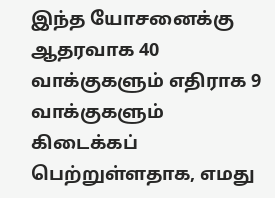இந்த யோசனைக்கு ஆதரவாக 40 வாக்குகளும் எதிராக 9 வாக்குகளும் கிடைக்கப் பெற்றுள்ளதாக, எமது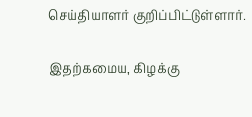செய்தியாளர் குறிப்பிட்டுள்ளார்.

இதற்கமைய, கிழக்கு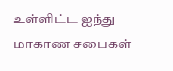உள்ளிட்ட ஐந்து மாகாண சபைகள்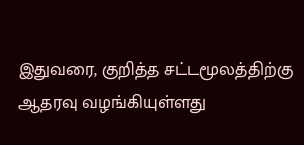இதுவரை, குறித்த சட்டமூலத்திற்கு ஆதரவு வழங்கியுள்ளது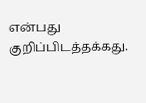என்பது குறிப்பிடத்தக்கது.